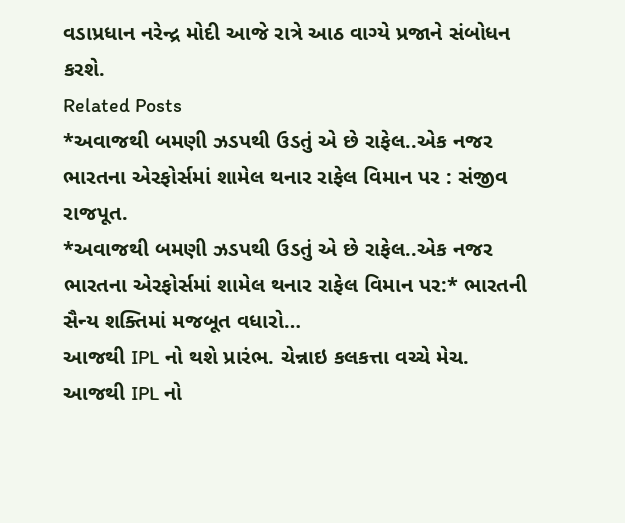વડાપ્રધાન નરેન્દ્ર મોદી આજે રાત્રે આઠ વાગ્યે પ્રજાને સંબોધન કરશે.
Related Posts
*અવાજથી બમણી ઝડપથી ઉડતું એ છે રાફેલ..એક નજર ભારતના એરફોર્સમાં શામેલ થનાર રાફેલ વિમાન પર : સંજીવ રાજપૂત.
*અવાજથી બમણી ઝડપથી ઉડતું એ છે રાફેલ..એક નજર ભારતના એરફોર્સમાં શામેલ થનાર રાફેલ વિમાન પર:* ભારતની સૈન્ય શક્તિમાં મજબૂત વધારો…
આજથી IPL નો થશે પ્રારંભ. ચેન્નાઇ કલકત્તા વચ્ચે મેચ.
આજથી IPL નો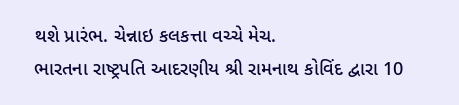થશે પ્રારંભ. ચેન્નાઇ કલકત્તા વચ્ચે મેચ.
ભારતના રાષ્ટ્રપતિ આદરણીય શ્રી રામનાથ કોવિંદ દ્વારા 10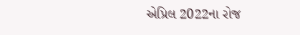એપ્રિલ 2022ના રોજ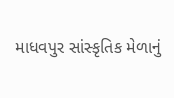માધવપુર સાંસ્કૃતિક મેળાનું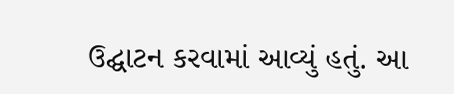ઉદ્ઘાટન કરવામાં આવ્યું હતું. આ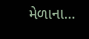મેળાના…